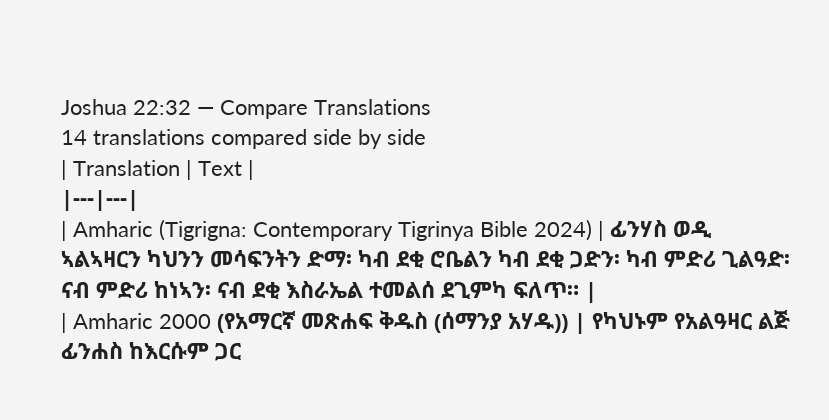Joshua 22:32 — Compare Translations
14 translations compared side by side
| Translation | Text |
|---|---|
| Amharic (Tigrigna: Contemporary Tigrinya Bible 2024) | ፊንሃስ ወዲ ኣልኣዛርን ካህንን መሳፍንትን ድማ፡ ካብ ደቂ ሮቤልን ካብ ደቂ ጋድን፡ ካብ ምድሪ ጊልዓድ፡ ናብ ምድሪ ከነኣን፡ ናብ ደቂ እስራኤል ተመልሰ ደጊምካ ፍለጥ። |
| Amharic 2000 (የአማርኛ መጽሐፍ ቅዱስ (ሰማንያ አሃዱ)) | የካህኑም የአልዓዛር ልጅ ፊንሐስ ከእርሱም ጋር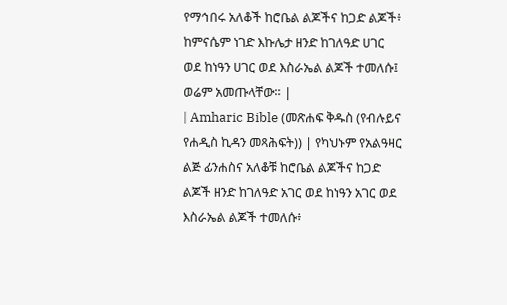የማኅበሩ አለቆች ከሮቤል ልጆችና ከጋድ ልጆች፥ ከምናሴም ነገድ እኩሌታ ዘንድ ከገለዓድ ሀገር ወደ ከነዓን ሀገር ወደ እስራኤል ልጆች ተመለሱ፤ ወሬም አመጡላቸው። |
| Amharic Bible (መጽሐፍ ቅዱስ (የብሉይና የሐዲስ ኪዳን መጻሕፍት)) | የካህኑም የአልዓዛር ልጅ ፊንሐስና አለቆቹ ከሮቤል ልጆችና ከጋድ ልጆች ዘንድ ከገለዓድ አገር ወደ ከነዓን አገር ወደ እስራኤል ልጆች ተመለሱ፥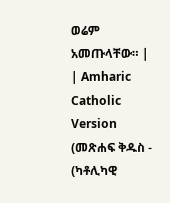ወሬም አመጡላቸው። |
| Amharic Catholic Version (መጽሐፍ ቅዱስ - (ካቶሊካዊ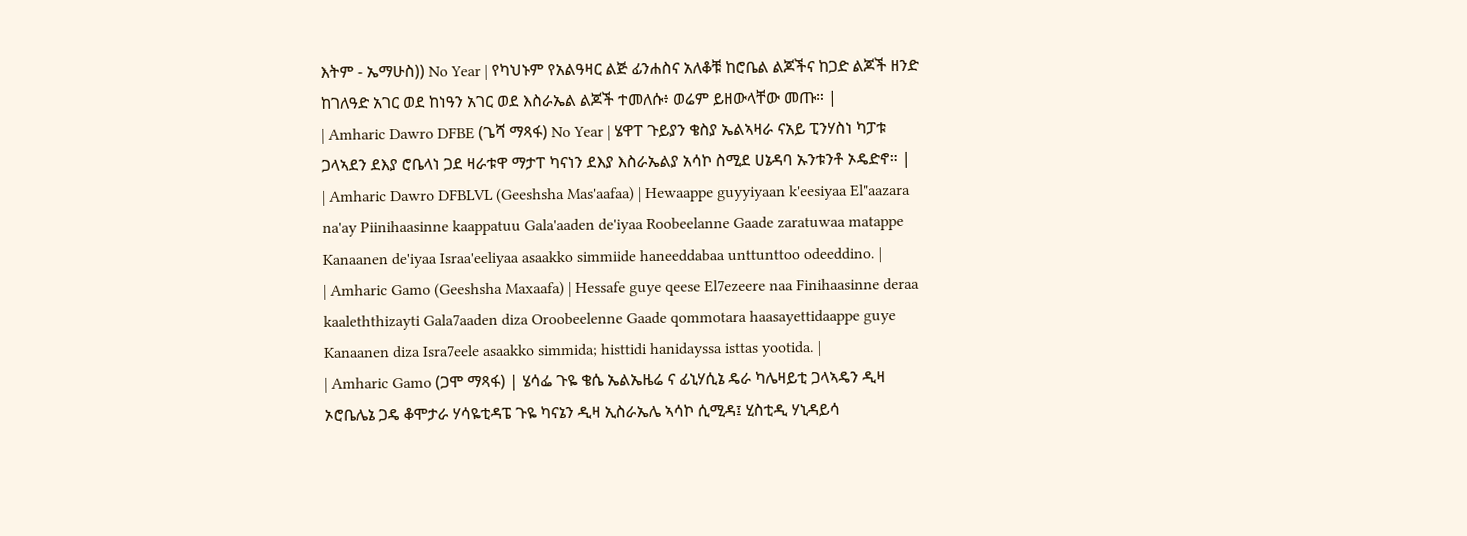እትም - ኤማሁስ)) No Year | የካህኑም የአልዓዛር ልጅ ፊንሐስና አለቆቹ ከሮቤል ልጆችና ከጋድ ልጆች ዘንድ ከገለዓድ አገር ወደ ከነዓን አገር ወደ እስራኤል ልጆች ተመለሱ፥ ወሬም ይዘውላቸው መጡ። |
| Amharic Dawro DFBE (ጌሻ ማጻፋ) No Year | ሄዋፐ ጉይያን ቄስያ ኤልኣዛራ ናአይ ፒንሃስነ ካፓቱ ጋላኣደን ደእያ ሮቤላነ ጋደ ዛራቱዋ ማታፐ ካናነን ደእያ እስራኤልያ አሳኮ ስሚደ ሀኔዳባ ኡንቱንቶ ኦዴድኖ። |
| Amharic Dawro DFBLVL (Geeshsha Mas'aafaa) | Hewaappe guyyiyaan k'eesiyaa El"aazara na'ay Piinihaasinne kaappatuu Gala'aaden de'iyaa Roobeelanne Gaade zaratuwaa matappe Kanaanen de'iyaa Israa'eeliyaa asaakko simmiide haneeddabaa unttunttoo odeeddino. |
| Amharic Gamo (Geeshsha Maxaafa) | Hessafe guye qeese El7ezeere naa Finihaasinne deraa kaaleththizayti Gala7aaden diza Oroobeelenne Gaade qommotara haasayettidaappe guye Kanaanen diza Isra7eele asaakko simmida; histtidi hanidayssa isttas yootida. |
| Amharic Gamo (ጋሞ ማጻፋ) | ሄሳፌ ጉዬ ቄሴ ኤልኤዜሬ ና ፊኒሃሲኔ ዴራ ካሌዛይቲ ጋላኣዴን ዲዛ ኦሮቤሌኔ ጋዴ ቆሞታራ ሃሳዬቲዳፔ ጉዬ ካናኔን ዲዛ ኢስራኤሌ ኣሳኮ ሲሚዳ፤ ሂስቲዲ ሃኒዳይሳ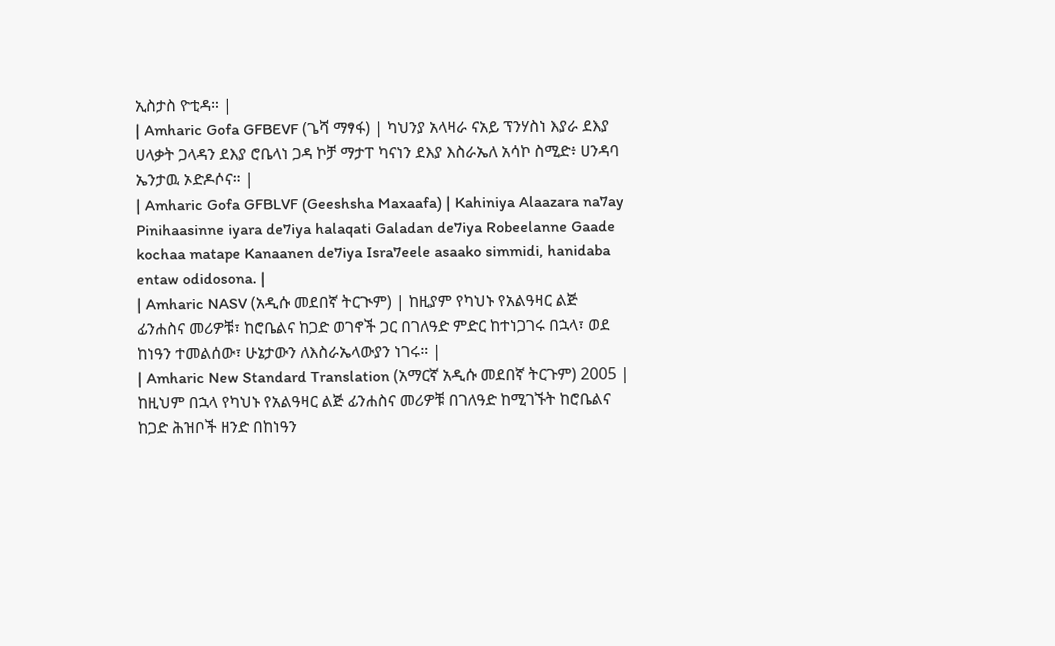ኢስታስ ዮቲዳ። |
| Amharic Gofa GFBEVF (ጌሻ ማፃፋ) | ካህንያ አላዛራ ናአይ ፕንሃስነ እያራ ደእያ ሀላቃት ጋላዳን ደእያ ሮቤላነ ጋዳ ኮቻ ማታፐ ካናነን ደእያ እስራኤለ አሳኮ ስሚድ፥ ሀንዳባ ኤንታዉ ኦድዶሶና። |
| Amharic Gofa GFBLVF (Geeshsha Maxaafa) | Kahiniya Alaazara na7ay Pinihaasinne iyara de7iya halaqati Galadan de7iya Robeelanne Gaade kochaa matape Kanaanen de7iya Isra7eele asaako simmidi, hanidaba entaw odidosona. |
| Amharic NASV (አዲሱ መደበኛ ትርጒም) | ከዚያም የካህኑ የአልዓዛር ልጅ ፊንሐስና መሪዎቹ፣ ከሮቤልና ከጋድ ወገኖች ጋር በገለዓድ ምድር ከተነጋገሩ በኋላ፣ ወደ ከነዓን ተመልሰው፣ ሁኔታውን ለእስራኤላውያን ነገሩ። |
| Amharic New Standard Translation (አማርኛ አዲሱ መደበኛ ትርጉም) 2005 | ከዚህም በኋላ የካህኑ የአልዓዛር ልጅ ፊንሐስና መሪዎቹ በገለዓድ ከሚገኙት ከሮቤልና ከጋድ ሕዝቦች ዘንድ በከነዓን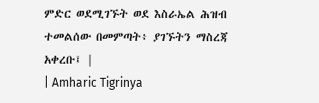ምድር ወደሚገኙት ወደ እስራኤል ሕዝብ ተመልሰው በመምጣት፥ ያገኙትን ማስረጃ አቀረቡ፤ |
| Amharic Tigrinya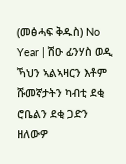(መፅሓፍ ቅዱስ) No Year | ሽዑ ፊንሃስ ወዲ ኻህን ኣልኣዛርን እቶም ሹመኛታትን ካብቲ ደቂ ሮቤልን ደቂ ጋድን ዘለውዎ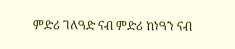ምድሪ ገለዓድ ናብ ምድሪ ከነዓን ናብ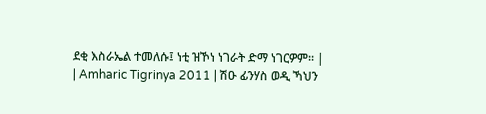ደቂ እስራኤል ተመለሱ፤ ነቲ ዝኾነ ነገራት ድማ ነገርዎም። |
| Amharic Tigrinya 2011 | ሽዑ ፊንሃስ ወዲ ኻህን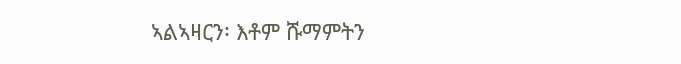ኣልኣዛርን፡ እቶም ሹማምትን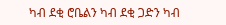ካብ ደቂ ሮቤልን ካብ ደቂ ጋድን ካብ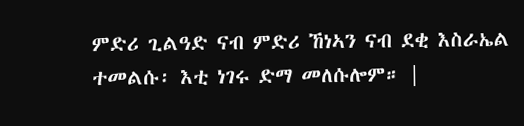ምድሪ ጊልዓድ ናብ ምድሪ ኸነኣን ናብ ደቂ እስራኤል ተመልሱ፡ እቲ ነገሩ ድማ መለሱሎም። |